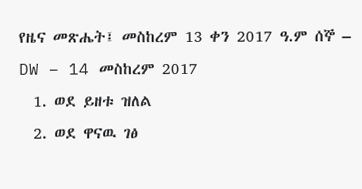የዜና መጽሔት፤ መስከረም 13 ቀን 2017 ዓ.ም ሰኞ – DW – 14 መስከረም 2017
  1. ወደ ይዘቱ ዝለል
  2. ወደ ዋናዉ ገፅ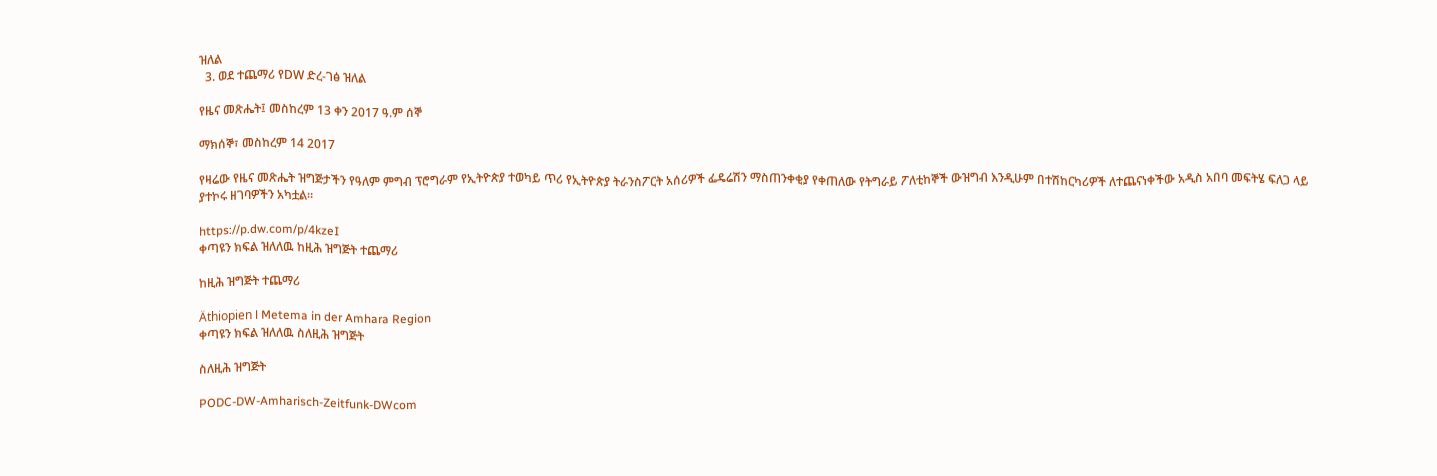ዝለል
  3. ወደ ተጨማሪ የDW ድረ-ገፅ ዝለል

የዜና መጽሔት፤ መስከረም 13 ቀን 2017 ዓ.ም ሰኞ

ማክሰኞ፣ መስከረም 14 2017

የዛሬው የዜና መጽሔት ዝግጅታችን የዓለም ምግብ ፕሮግራም የኢትዮጵያ ተወካይ ጥሪ የኢትዮጵያ ትራንስፖርት አሰሪዎች ፌዴሬሽን ማስጠንቀቂያ የቀጠለው የትግራይ ፖለቲከኞች ውዝግብ እንዲሁም በተሽከርካሪዎች ለተጨናነቀችው አዲስ አበባ መፍትሄ ፍለጋ ላይ ያተኮሩ ዘገባዎችን አካቷል።

https://p.dw.com/p/4kzeI
ቀጣዩን ክፍል ዝለለዉ ከዚሕ ዝግጅት ተጨማሪ

ከዚሕ ዝግጅት ተጨማሪ

Äthiopien l Metema in der Amhara Region
ቀጣዩን ክፍል ዝለለዉ ስለዚሕ ዝግጅት

ስለዚሕ ዝግጅት

PODC-DW-Amharisch-Zeitfunk-DWcom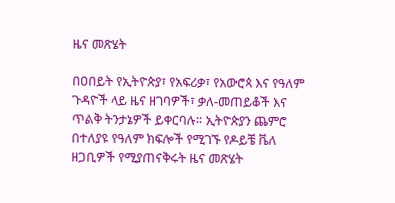ዜና መጽሄት

በዐበይት የኢትዮጵያ፣ የአፍሪቃ፣ የአውሮጳ እና የዓለም ጉዳዮች ላይ ዜና ዘገባዎች፣ ቃለ-መጠይቆች እና ጥልቅ ትንታኔዎች ይቀርባሉ። ኢትዮጵያን ጨምሮ በተለያዩ የዓለም ክፍሎች የሚገኙ የዶይቼ ቬለ ዘጋቢዎች የሚያጠናቅሩት ዜና መጽሄት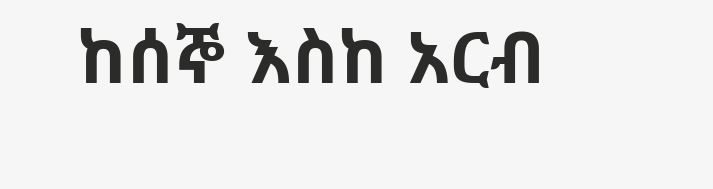ከሰኞ እስከ አርብ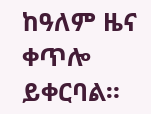ከዓለም ዜና ቀጥሎ ይቀርባል።